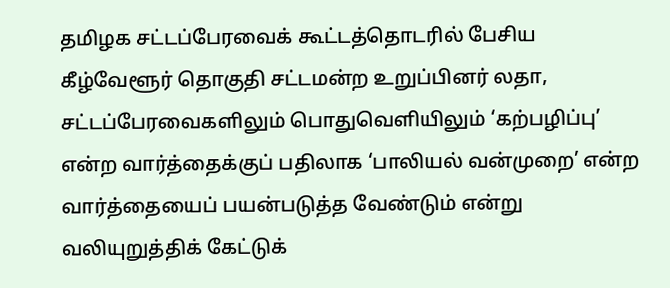தமிழக சட்டப்பேரவைக் கூட்டத்தொடரில் பேசிய கீழ்வேளூர் தொகுதி சட்டமன்ற உறுப்பினர் லதா, சட்டப்பேரவைகளிலும் பொதுவெளியிலும் ‘கற்பழிப்பு’ என்ற வார்த்தைக்குப் பதிலாக ‘பாலியல் வன்முறை’ என்ற வார்த்தையைப் பயன்படுத்த வேண்டும் என்று வலியுறுத்திக் கேட்டுக்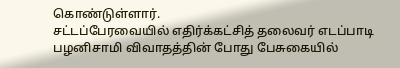கொண்டுள்ளார்.
சட்டப்பேரவையில் எதிர்க்கட்சித் தலைவர் எடப்பாடி பழனிசாமி விவாதத்தின் போது பேசுகையில்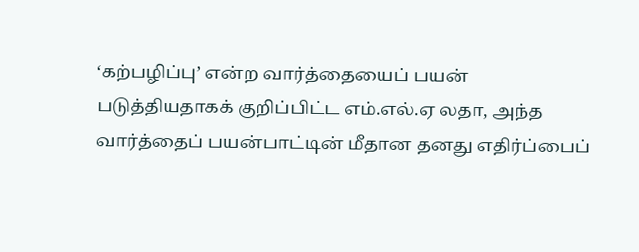‘கற்பழிப்பு’ என்ற வார்த்தையைப் பயன் படுத்தியதாகக் குறிப்பிட்ட எம்.எல்.ஏ லதா, அந்த வார்த்தைப் பயன்பாட்டின் மீதான தனது எதிர்ப்பைப்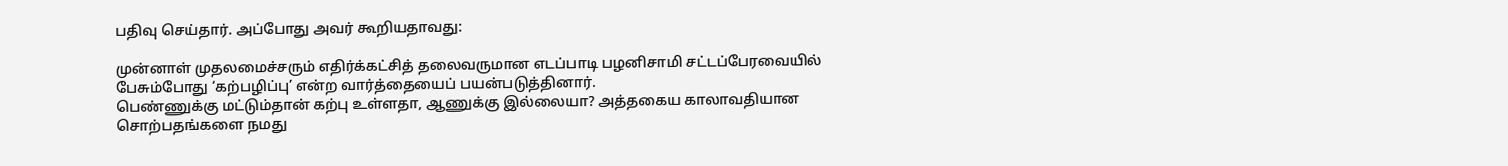பதிவு செய்தார். அப்போது அவர் கூறியதாவது:

முன்னாள் முதலமைச்சரும் எதிர்க்கட்சித் தலைவருமான எடப்பாடி பழனிசாமி சட்டப்பேரவையில் பேசும்போது ‘கற்பழிப்பு’ என்ற வார்த்தையைப் பயன்படுத்தினார்.
பெண்ணுக்கு மட்டும்தான் கற்பு உள்ளதா, ஆணுக்கு இல்லையா? அத்தகைய காலாவதியான சொற்பதங்களை நமது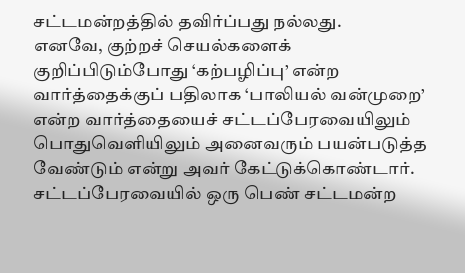சட்டமன்றத்தில் தவிர்ப்பது நல்லது.
எனவே, குற்றச் செயல்களைக் குறிப்பிடும்போது ‘கற்பழிப்பு’ என்ற வார்த்தைக்குப் பதிலாக ‘பாலியல் வன்முறை’ என்ற வார்த்தையைச் சட்டப்பேரவையிலும் பொதுவெளியிலும் அனைவரும் பயன்படுத்த வேண்டும் என்று அவர் கேட்டுக்கொண்டார்.
சட்டப்பேரவையில் ஒரு பெண் சட்டமன்ற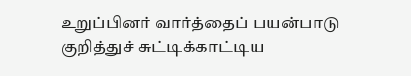உறுப்பினர் வார்த்தைப் பயன்பாடு குறித்துச் சுட்டிக்காட்டிய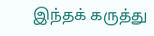இந்தக் கருத்து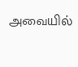அவையில்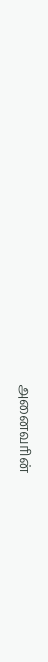அனைவரின்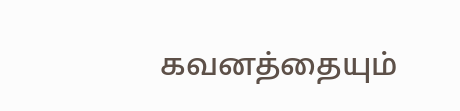கவனத்தையும்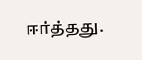ஈர்த்தது.